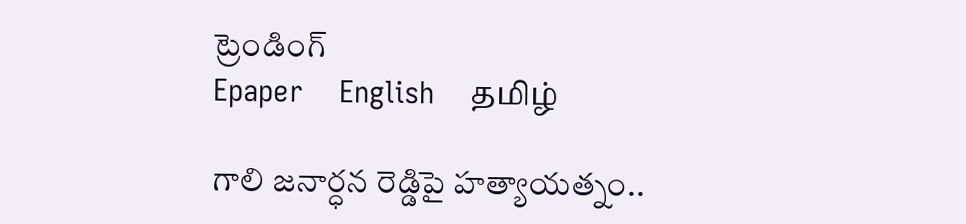ట్రెండింగ్
Epaper    English    தமிழ்

గాలి జనార్ధన రెడ్డిపై హత్యాయత్నం..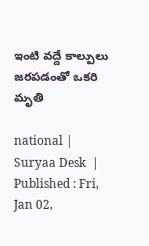ఇంటి వద్దే కాల్పులు జరపడంతో ఒకరి మృతి

national |  Suryaa Desk  | Published : Fri, Jan 02,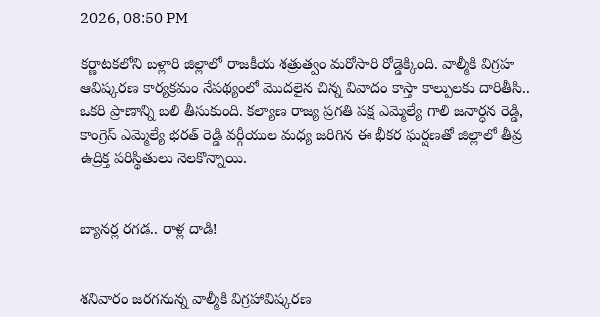2026, 08:50 PM

కర్ణాటకలోని బళ్లారి జిల్లాలో రాజకీయ శత్రుత్వం మరోసారి రోడ్డెక్కింది. వాల్మీకి విగ్రహ ఆవిష్కరణ కార్యక్రమం నేపథ్యంలో మొదలైన చిన్న వివాదం కాస్తా కాల్పులకు దారితీసి.. ఒకరి ప్రాణాన్ని బలి తీసుకుంది. కల్యాణ రాజ్య ప్రగతి పక్ష ఎమ్మెల్యే గాలి జనార్ధన రెడ్డి, కాంగ్రెస్ ఎమ్మెల్యే భరత్ రెడ్డి వర్గీయుల మధ్య జరిగిన ఈ భీకర ఘర్షణతో జిల్లాలో తీవ్ర ఉద్రిక్త పరిస్థితులు నెలకొన్నాయి.


బ్యానర్ల రగడ.. రాళ్ల దాడి!


శనివారం జరగనున్న వాల్మీకి విగ్రహావిష్కరణ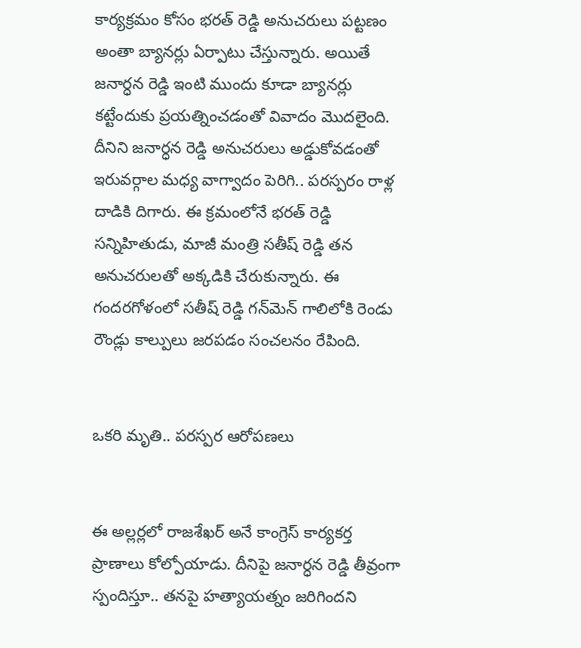కార్యక్రమం కోసం భరత్ రెడ్డి అనుచరులు పట్టణం అంతా బ్యానర్లు ఏర్పాటు చేస్తున్నారు. అయితే జనార్ధన రెడ్డి ఇంటి ముందు కూడా బ్యానర్లు కట్టేందుకు ప్రయత్నించడంతో వివాదం మొదలైంది. దీనిని జనార్ధన రెడ్డి అనుచరులు అడ్డుకోవడంతో ఇరువర్గాల మధ్య వాగ్వాదం పెరిగి.. పరస్పరం రాళ్ల దాడికి దిగారు. ఈ క్రమంలోనే భరత్ రెడ్డి సన్నిహితుడు, మాజీ మంత్రి సతీష్ రెడ్డి తన అనుచరులతో అక్కడికి చేరుకున్నారు. ఈ గందరగోళంలో సతీష్ రెడ్డి గన్‌మెన్ గాలిలోకి రెండు రౌండ్లు కాల్పులు జరపడం సంచలనం రేపింది.


ఒకరి మృతి.. పరస్పర ఆరోపణలు


ఈ అల్లర్లలో రాజశేఖర్ అనే కాంగ్రెస్ కార్యకర్త ప్రాణాలు కోల్పోయాడు. దీనిపై జనార్ధన రెడ్డి తీవ్రంగా స్పందిస్తూ.. తనపై హత్యాయత్నం జరిగిందని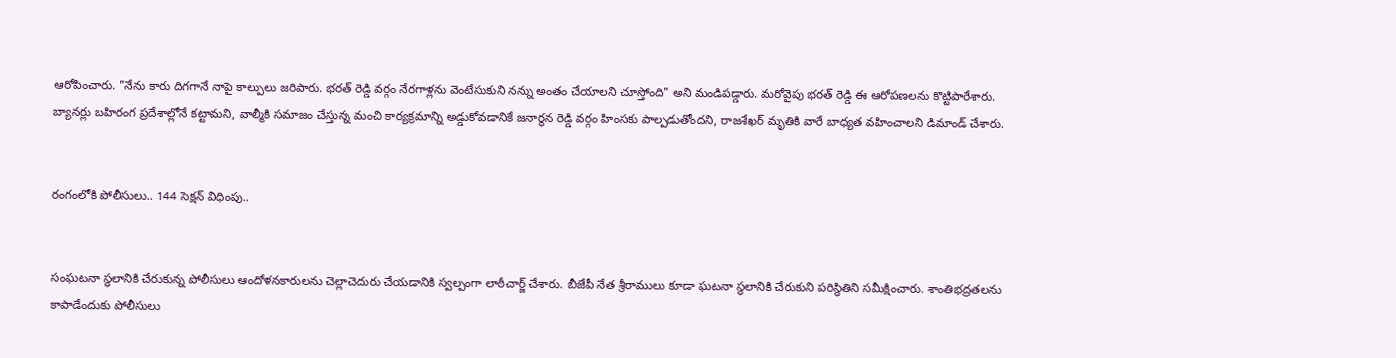ఆరోపించారు. "నేను కారు దిగగానే నాపై కాల్పులు జరిపారు. భరత్ రెడ్డి వర్గం నేరగాళ్లను వెంటేసుకుని నన్ను అంతం చేయాలని చూస్తోంది" అని మండిపడ్డారు. మరోవైపు భరత్ రెడ్డి ఈ ఆరోపణలను కొట్టిపారేశారు. బ్యానర్లు బహిరంగ ప్రదేశాల్లోనే కట్టామని, వాల్మీకి సమాజం చేస్తున్న మంచి కార్యక్రమాన్ని అడ్డుకోవడానికే జనార్ధన రెడ్డి వర్గం హింసకు పాల్పడుతోందని, రాజశేఖర్ మృతికి వారే బాధ్యత వహించాలని డిమాండ్ చేశారు.


రంగంలోకి పోలీసులు.. 144 సెక్షన్ విధింపు..


సంఘటనా స్థలానికి చేరుకున్న పోలీసులు ఆందోళనకారులను చెల్లాచెదురు చేయడానికి స్వల్పంగా లాఠీచార్జ్ చేశారు. బీజేపీ నేత శ్రీరాములు కూడా ఘటనా స్థలానికి చేరుకుని పరిస్థితిని సమీక్షించారు. శాంతిభద్రతలను కాపాడేందుకు పోలీసులు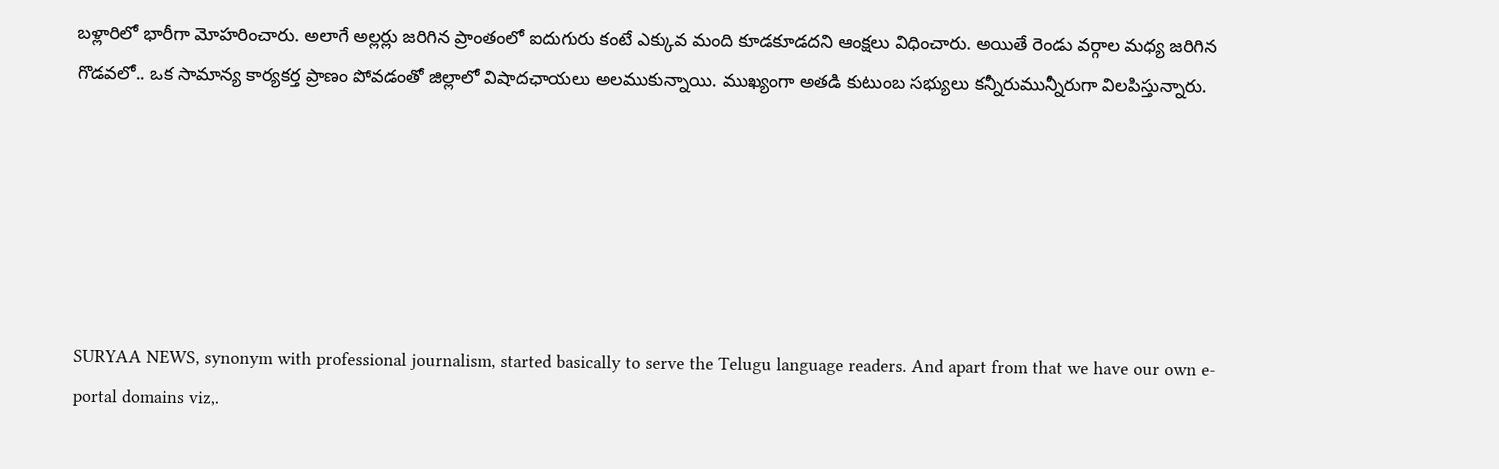బళ్లారిలో భారీగా మోహరించారు. అలాగే అల్లర్లు జరిగిన ప్రాంతంలో ఐదుగురు కంటే ఎక్కువ మంది కూడకూడదని ఆంక్షలు విధించారు. అయితే రెండు వర్గాల మధ్య జరిగిన గొడవలో.. ఒక సామాన్య కార్యకర్త ప్రాణం పోవడంతో జిల్లాలో విషాదఛాయలు అలముకున్నాయి. ముఖ్యంగా అతడి కుటుంబ సభ్యులు కన్నీరుమున్నీరుగా విలపిస్తున్నారు.






SURYAA NEWS, synonym with professional journalism, started basically to serve the Telugu language readers. And apart from that we have our own e-portal domains viz,.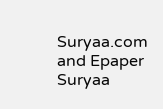Suryaa.com and Epaper Suryaa